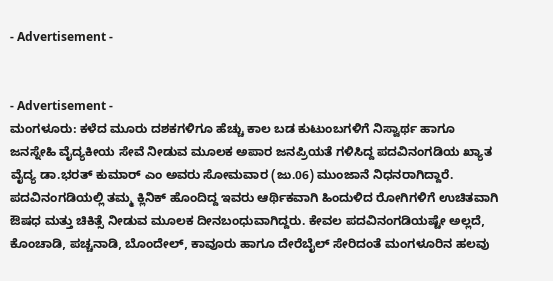- Advertisement -


- Advertisement -
ಮಂಗಳೂರು: ಕಳೆದ ಮೂರು ದಶಕಗಳಿಗೂ ಹೆಚ್ಚು ಕಾಲ ಬಡ ಕುಟುಂಬಗಳಿಗೆ ನಿಸ್ವಾರ್ಥ ಹಾಗೂ ಜನಸ್ನೇಹಿ ವೈದ್ಯಕೀಯ ಸೇವೆ ನೀಡುವ ಮೂಲಕ ಅಪಾರ ಜನಪ್ರಿಯತೆ ಗಳಿಸಿದ್ದ ಪದವಿನಂಗಡಿಯ ಖ್ಯಾತ ವೈದ್ಯ ಡಾ.ಭರತ್ ಕುಮಾರ್ ಎಂ ಅವರು ಸೋಮವಾರ (ಜು.06) ಮುಂಜಾನೆ ನಿಧನರಾಗಿದ್ದಾರೆ.
ಪದವಿನಂಗಡಿಯಲ್ಲಿ ತಮ್ಮ ಕ್ಲಿನಿಕ್ ಹೊಂದಿದ್ದ ಇವರು ಆರ್ಥಿಕವಾಗಿ ಹಿಂದುಳಿದ ರೋಗಿಗಳಿಗೆ ಉಚಿತವಾಗಿ ಔಷಧ ಮತ್ತು ಚಿಕಿತ್ಸೆ ನೀಡುವ ಮೂಲಕ ದೀನಬಂಧುವಾಗಿದ್ದರು. ಕೇವಲ ಪದವಿನಂಗಡಿಯಷ್ಟೇ ಅಲ್ಲದೆ, ಕೊಂಚಾಡಿ, ಪಚ್ಚನಾಡಿ, ಬೊಂದೇಲ್, ಕಾವೂರು ಹಾಗೂ ದೇರೆಬೈಲ್ ಸೇರಿದಂತೆ ಮಂಗಳೂರಿನ ಹಲವು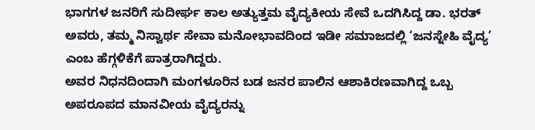ಭಾಗಗಳ ಜನರಿಗೆ ಸುದೀರ್ಘ ಕಾಲ ಅತ್ಯುತ್ತಮ ವೈದ್ಯಕೀಯ ಸೇವೆ ಒದಗಿಸಿದ್ದ ಡಾ. ಭರತ್ ಅವರು, ತಮ್ಮ ನಿಸ್ವಾರ್ಥ ಸೇವಾ ಮನೋಭಾವದಿಂದ ಇಡೀ ಸಮಾಜದಲ್ಲಿ ‘ಜನಸ್ನೇಹಿ ವೈದ್ಯ’ ಎಂಬ ಹೆಗ್ಗಳಿಕೆಗೆ ಪಾತ್ರರಾಗಿದ್ದರು.
ಅವರ ನಿಧನದಿಂದಾಗಿ ಮಂಗಳೂರಿನ ಬಡ ಜನರ ಪಾಲಿನ ಆಶಾಕಿರಣವಾಗಿದ್ದ ಒಬ್ಬ ಅಪರೂಪದ ಮಾನವೀಯ ವೈದ್ಯರನ್ನು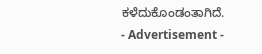ಕಳೆದುಕೊಂಡಂತಾಗಿದೆ.
- Advertisement -